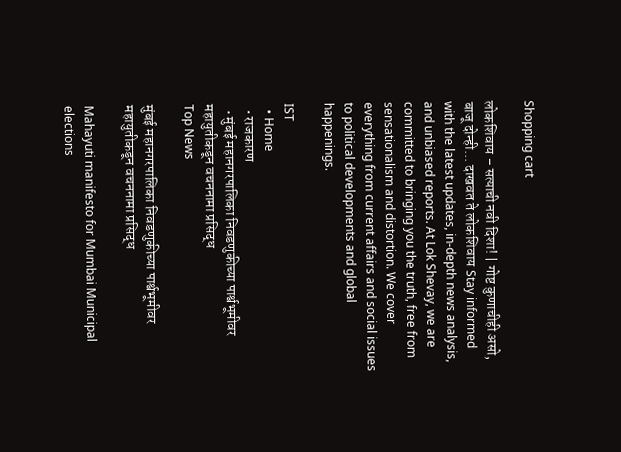Shopping cart

लोकशिवाय – सत्याची नवी दिशा! | गोष्ट कुणाचीही असो, बाजू दोन्ही... दाखवत ते लोकशिवाय Stay informed with the latest updates, in-depth news analysis, and unbiased reports. At Lok Shevay, we are committed to bringing you the truth, free from sensationalism and distortion. We cover everything from current affairs and social issues to political developments and global happenings.

IST
  • Home
  • राजकारण
  • मुंबई महानगरपालिका निवडणुकीच्या पार्श्वभूमीवर महायुतीकडून वचननामा प्रसिद्ध
Top News

मुंबई महानगरपालिका निवडणुकीच्या पार्श्वभूमीवर महायुतीकडून वचननामा प्रसिद्ध

Mahayuti manifesto for Mumbai Municipal elections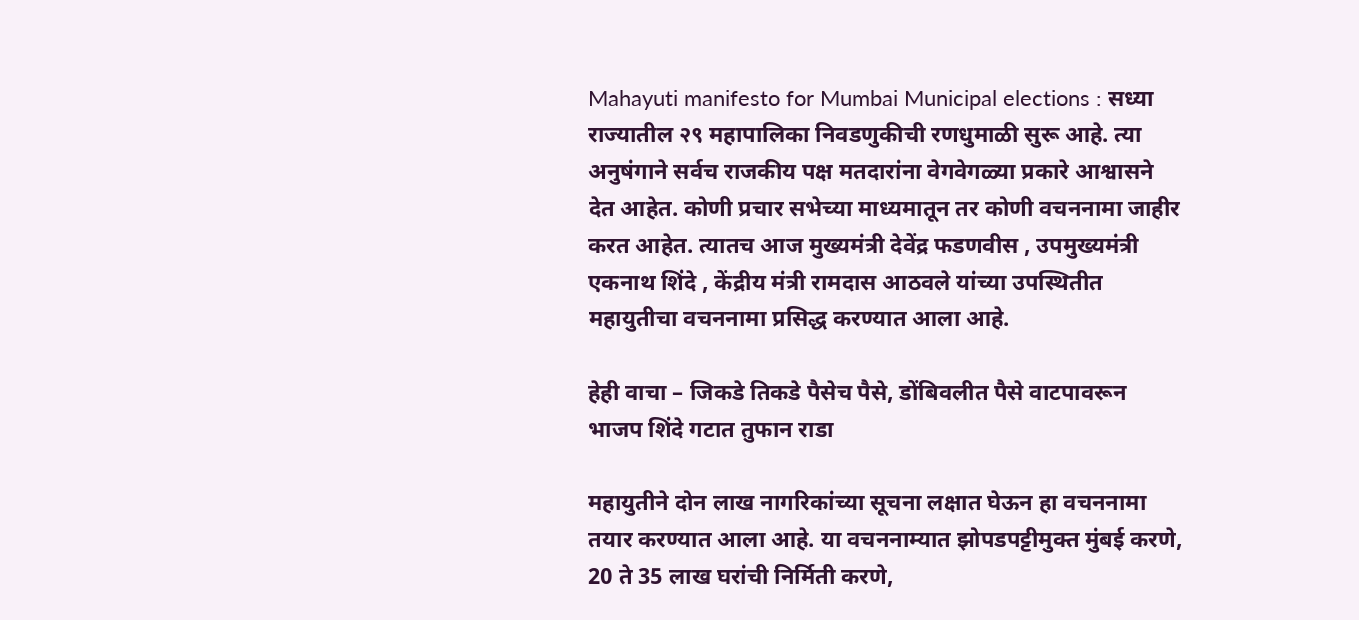Mahayuti manifesto for Mumbai Municipal elections : सध्या राज्यातील २९ महापालिका निवडणुकीची रणधुमाळी सुरू आहे. त्या अनुषंगाने सर्वच राजकीय पक्ष मतदारांना वेगवेगळ्या प्रकारे आश्वासने देत आहेत. कोणी प्रचार सभेच्या माध्यमातून तर कोणी वचननामा जाहीर करत आहेत. त्यातच आज मुख्यमंत्री देवेंद्र फडणवीस , उपमुख्यमंत्री एकनाथ शिंदे , केंद्रीय मंत्री रामदास आठवले यांच्या उपस्थितीत महायुतीचा वचननामा प्रसिद्ध करण्यात आला आहे.

हेही वाचा – जिकडे तिकडे पैसेच पैसे, डोंबिवलीत पैसे वाटपावरून भाजप शिंदे गटात तुफान राडा

महायुतीने दोन लाख नागरिकांच्या सूचना लक्षात घेऊन हा वचननामा तयार करण्यात आला आहे. या वचननाम्यात झोपडपट्टीमुक्त मुंबई करणे, 20 ते 35 लाख घरांची निर्मिती करणे,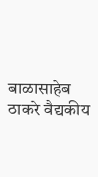बाळासाहेब ठाकरे वैद्यकीय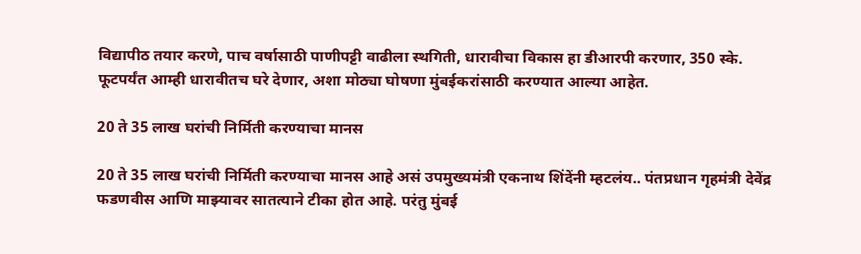विद्यापीठ तयार करणे, पाच वर्षासाठी पाणीपट्टी वाढीला स्थगिती, धारावीचा विकास हा डीआरपी करणार, 350 स्के. फूटपर्यंत आम्ही धारावीतच घरे देणार, अशा मोठ्या घोषणा मुंबईकरांसाठी करण्यात आल्या आहेत.

20 ते 35 लाख घरांची निर्मिती करण्याचा मानस

20 ते 35 लाख घरांची निर्मिती करण्याचा मानस आहे असं उपमुख्यमंत्री एकनाथ शिंदेंनी म्हटलंय.. पंतप्रधान गृहमंत्री देवेंद्र फडणवीस आणि माझ्यावर सातत्याने टीका होत आहे. परंतु मुंबई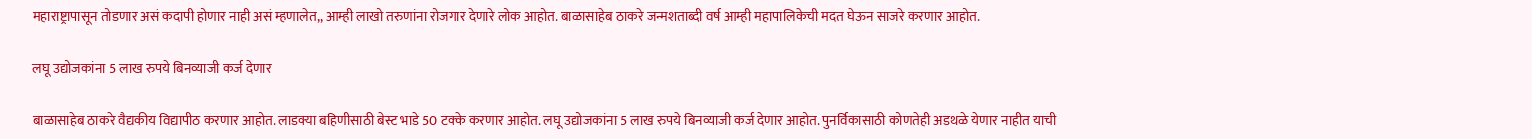महाराष्ट्रापासून तोडणार असं कदापी होणार नाही असं म्हणालेत,, आम्ही लाखो तरुणांना रोजगार देणारे लोक आहोत. बाळासाहेब ठाकरे जन्मशताब्दी वर्ष आम्ही महापालिकेची मदत घेऊन साजरे करणार आहोत.

लघू उद्योजकांना 5 लाख रुपये बिनव्याजी कर्ज देणार

बाळासाहेब ठाकरे वैद्यकीय विद्यापीठ करणार आहोत. लाडक्या बहिणीसाठी बेस्ट भाडे 50 टक्के करणार आहोत. लघू उद्योजकांना 5 लाख रुपये बिनव्याजी कर्ज देणार आहोत. पुनर्विकासाठी कोणतेही अडथळे येणार नाहीत याची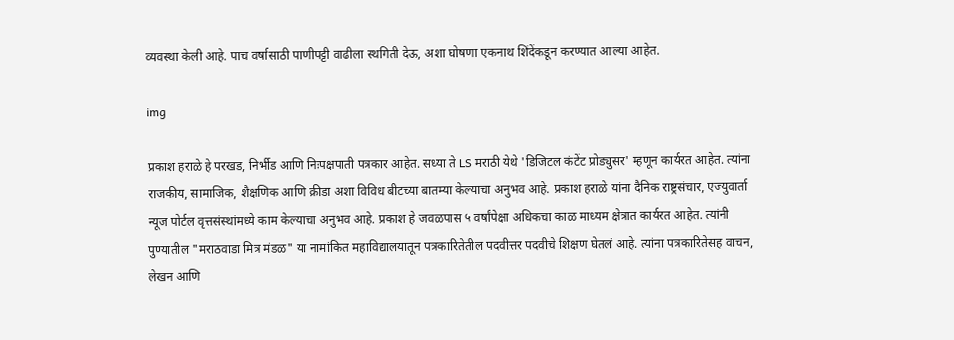व्यवस्था केली आहे. पाच वर्षासाठी पाणीपट्टी वाढीला स्थगिती देऊ, अशा घोषणा एकनाथ शिंदेंकडून करण्यात आल्या आहेत.

img

प्रकाश हराळे हे परखड, निर्भीड आणि निःपक्षपाती पत्रकार आहेत. सध्या ते LS मराठी येथे 'डिजिटल कंटेंट प्रोड्युसर' म्हणून कार्यरत आहेत. त्यांना राजकीय, सामाजिक, शैक्षणिक आणि क्रीडा अशा विविध बीटच्या बातम्या केल्याचा अनुभव आहे. प्रकाश हराळे यांना दैनिक राष्ट्रसंचार, एज्युवार्ता न्यूज पोर्टल वृत्तसंस्थांमध्ये काम केल्याचा अनुभव आहे. प्रकाश हे जवळपास ५ वर्षांपेक्षा अधिकचा काळ माध्यम क्षेत्रात कार्यरत आहेत. त्यांनी पुण्यातील "मराठवाडा मित्र मंडळ" या नामांकित महाविद्यालयातून पत्रकारितेतील पदवीत्तर पदवीचे शिक्षण घेतलं आहे. त्यांना पत्रकारितेसह वाचन, लेखन आणि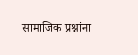सामाजिक प्रश्नांना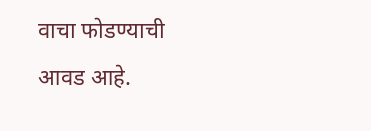वाचा फोडण्याची आवड आहे.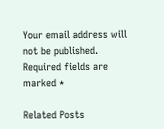Your email address will not be published. Required fields are marked *

Related Posts